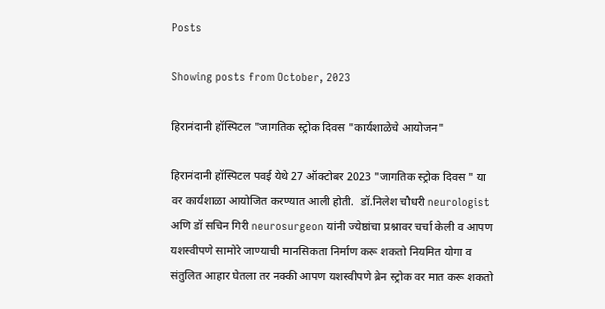Posts

Showing posts from October, 2023

हिरानंदानी हॉस्पिटल "जागतिक स्ट्रोक दिवस "कार्यशाळेचे आयोजन"

हिरानंदानी हॉस्पिटल पवई येथे 27 ऑक्टोबर 2023 "जागतिक स्ट्रोक दिवस " या वर कार्यशाळा आयोजित करण्यात आली होती.  डॉ.निलेश चौधरी neurologist अणि डॉ सचिन गिरी neurosurgeon यांनी ज्येष्ठांचा प्रश्नावर चर्चा केली व आपण यशस्वीपणे सामोरे जाण्याची मानसिकता निर्माण करू शकतो नियमित योगा व संतुलित आहार घेतला तर नक्की आपण यशस्वीपणे ब्रेन स्ट्रोक वर मात करू शकतो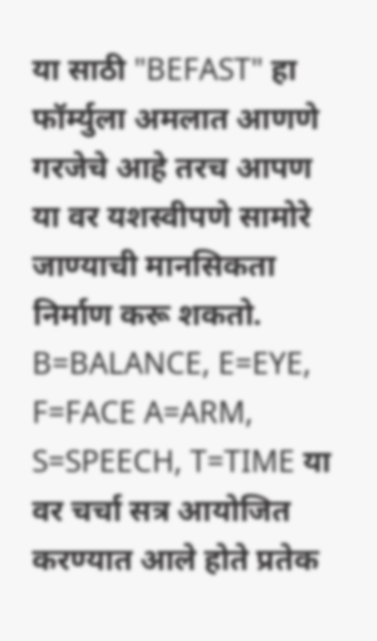या साठी "BEFAST" हा फॉर्म्युला अमलात आणणे गरजेचे आहे तरच आपण या वर यशस्वीपणे सामोरे जाण्याची मानसिकता निर्माण करू शकतो. B=BALANCE, E=EYE, F=FACE A=ARM, S=SPEECH, T=TIME या वर चर्चा सत्र आयोजित करण्यात आले होते प्रतेक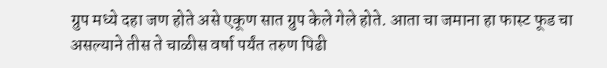ग्रुप मध्ये दहा जण होते असे एकूण सात ग्रुप केले गेले होते. आता चा जमाना हा फास्ट फूड चा असल्याने तीस ते चाळीस वर्षा पर्यंत तरुण पिढी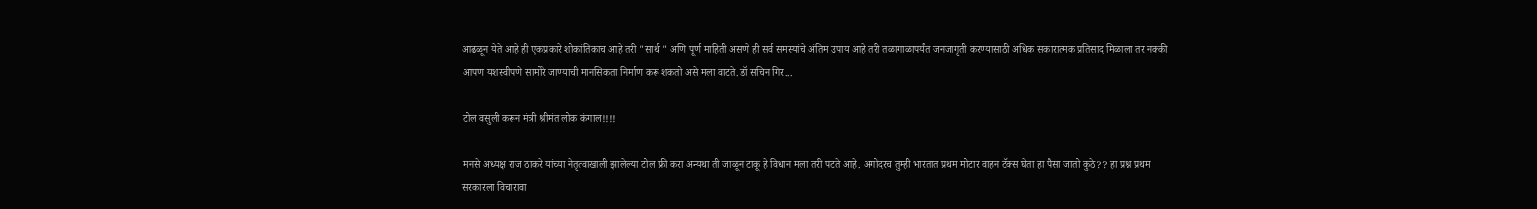आढळून येते आहे ही एकप्रकारे शोकांतिकाच आहे तरी "सार्थ " अणि पूर्ण माहिती असणे ही सर्व समस्यांचे अंतिम उपाय आहे तरी तळागाळापर्यंत जनजागृती करण्यासाठी अधिक सकारात्मक प्रतिसाद मिळाला तर नक्की आपण यशस्वीपणे सामोरे जाण्याची मानसिकता निर्माण करू शकतो असे मला वाटते.डॉ सचिन गिर...

टोल वसुली करून मंत्री श्रीमंत लोक कंगाल!!!!

मनसे अध्यक्ष राज ठाकरे यांच्या नेतृत्वाखाली झालेल्या टोल फ्री करा अन्यथा ती जाळून टाकू हे विधान मला तरी पटते आहे. अगोदरच तुम्ही भारतात प्रथम मोटार वाहन टॅक्स घेता हा पैसा जातो कुठे?? हा प्रश्न प्रथम सरकारला विचारावा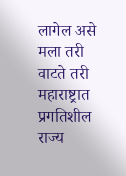लागेल असे मला तरी वाटते तरी महाराष्ट्रात प्रगतिशील राज्य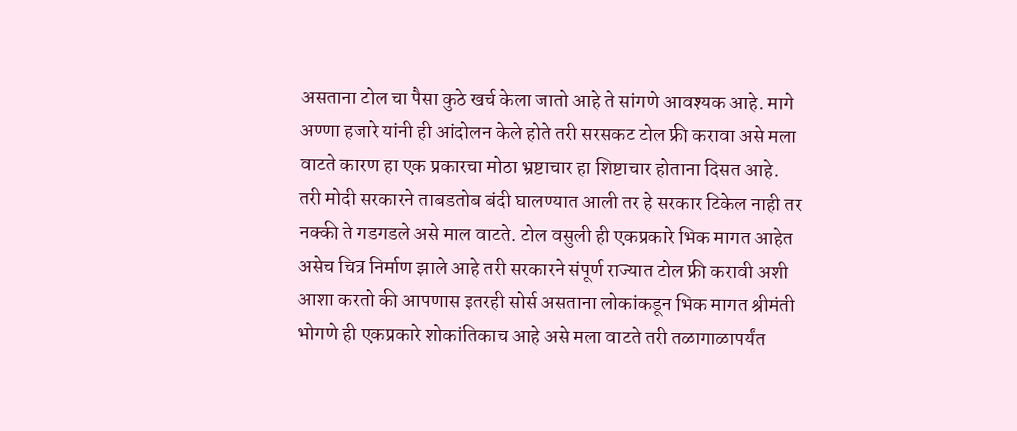असताना टोल चा पैसा कुठे खर्च केला जातो आहे ते सांगणे आवश्यक आहे. मागे अण्णा हजारे यांनी ही आंदोलन केले होते तरी सरसकट टोल फ्री करावा असे मला वाटते कारण हा एक प्रकारचा मोठा भ्रष्टाचार हा शिष्टाचार होताना दिसत आहे. तरी मोदी सरकारने ताबडतोब बंदी घालण्यात आली तर हे सरकार टिकेल नाही तर नक्की ते गडगडले असे माल वाटते. टोल वसुली ही एकप्रकारे भिक मागत आहेत असेच चित्र निर्माण झाले आहे तरी सरकारने संपूर्ण राज्यात टोल फ्री करावी अशी आशा करतो की आपणास इतरही सोर्स असताना लोकांकडून भिक मागत श्रीमंती भोगणे ही एकप्रकारे शोकांतिकाच आहे असे मला वाटते तरी तळागाळापर्यंत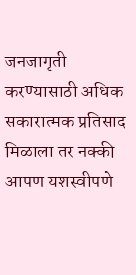जनजागृती करण्यासाठी अधिक सकारात्मक प्रतिसाद मिळाला तर नक्की आपण यशस्वीपणे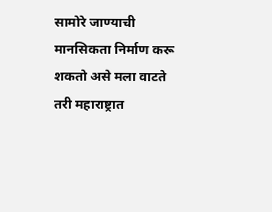सामोरे जाण्याची मानसिकता निर्माण करू शकतो असे मला वाटते तरी महाराष्ट्रात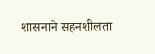शासनाने सहनशीलता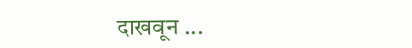दाखवून ...